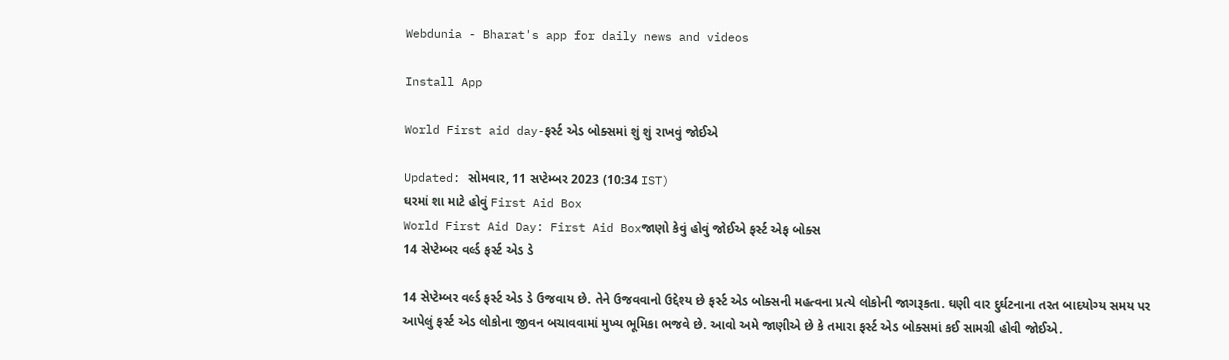Webdunia - Bharat's app for daily news and videos

Install App

World First aid day-ફર્સ્ટ એડ બોક્સમાં શું શું રાખવું જોઈએ

Updated: સોમવાર, 11 સપ્ટેમ્બર 2023 (10:34 IST)
ઘરમાં શા માટે હોવું First Aid Box
World First Aid Day: First Aid Boxજાણો કેવું હોવું જોઈએ ફર્સ્ટ એફ બોક્સ
14 સેપ્ટેમ્બર વર્લ્ડ ફર્સ્ટ એડ ડે

14 સેપ્ટેમ્બર વર્લ્ડ ફર્સ્ટ એડ ડે ઉજવાય છે. તેને ઉજવવાનો ઉદ્દેશ્ય છે ફર્સ્ટ એડ બોક્સની મહત્વના પ્રત્યે લોકોની જાગરૂકતા. ઘણી વાર દુર્ઘટનાના તરત બાદયોગ્ય સમય પર આપેલું ફર્સ્ટ એડ લોકોના જીવન બચાવવામાં મુખ્ય ભૂમિકા ભજવે છે. આવો અમે જાણીએ છે કે તમારા ફર્સ્ટ એડ બોક્સમાં કઈ સામગ્રી હોવી જોઈએ.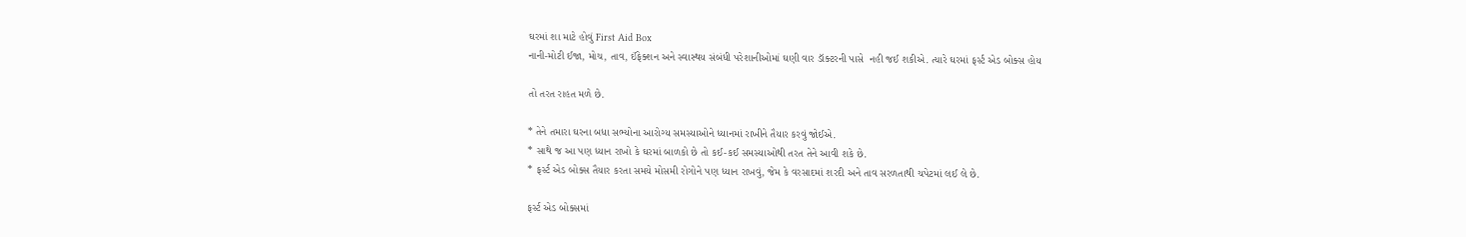ઘરમાં શા માટે હોવું First Aid Box
નાની-મોટી ઈજા, મોચ, તાવ, ઈંફેક્શન અને સ્વાસ્થય સંબંધી પરેશાનીઓમાં ઘણી વાર ડૉક્ટરની પાસે  નહી જઈ શકીએ. ત્યારે ઘરમાં ફર્સ્ટ એડ બોક્સ હોય

તો તરત રાહત મળે છે.

* તેને તમારા ઘરના બધા સભ્યોના આરોગ્ય સમસ્યાઓને ધ્યાનમાં રાખીને તૈયાર કરવું જોઈએ.
* સાથે જ આ પણ ધ્યાન રાખો કે ઘરમાં બાળકો છે તો કઈ-કઈ સમસ્યાઓથી તરત તેને આવી શકે છે.
* ફર્સ્ટ એડ બોક્સ તૈયાર કરતા સમયે મોસમી રોગોને પણ ધ્યાન રાખવું, જેમ કે વરસાદમાં શરદી અને તાવ સરળતાથી ચપેટમાં લઈ લે છે.

ફર્સ્ટ એડ બોક્સમાં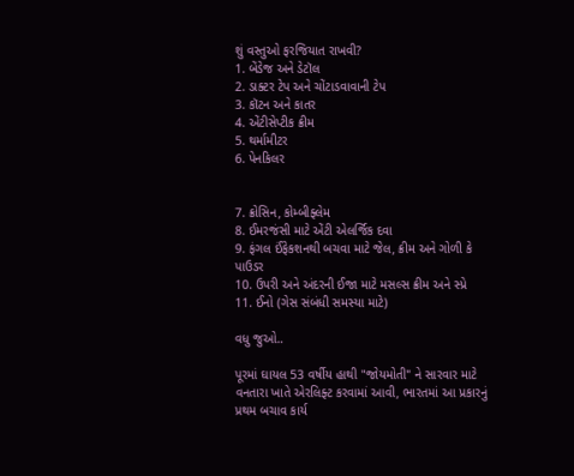શું વસ્તુઓ ફરજિયાત રાખવી?
1. બેંડેજ અને ડેટૉલ
2. ડાક્ટર ટેપ અને ચોંટાડવાવાની ટેપ
3. કૉટન અને કાતર
4. એંટીસેપ્ટીક ક્રીમ
5. થર્મામીટર
6. પેનકિલર


7. ક્રોસિન, કોમ્બીફ્લેમ
8. ઈમરજંસી માટે એંટી એલર્જિક દવા
9. ફંગલ ઈંફેકશનથી બચવા માટે જેલ, ક્રીમ અને ગોળી કે પાઉડર
10. ઉપરી અને અંદરની ઈજા માટે મસલ્સ ક્રીમ અને સ્પ્રે
11. ઈનો (ગેસ સંબંધી સમસ્યા માટે)

વધુ જુઓ..

પૂરમાં ઘાયલ 53 વર્ષીય હાથી "જોયમોતી" ને સારવાર માટે વનતારા ખાતે એરલિફ્ટ કરવામાં આવી, ભારતમાં આ પ્રકારનું પ્રથમ બચાવ કાર્ય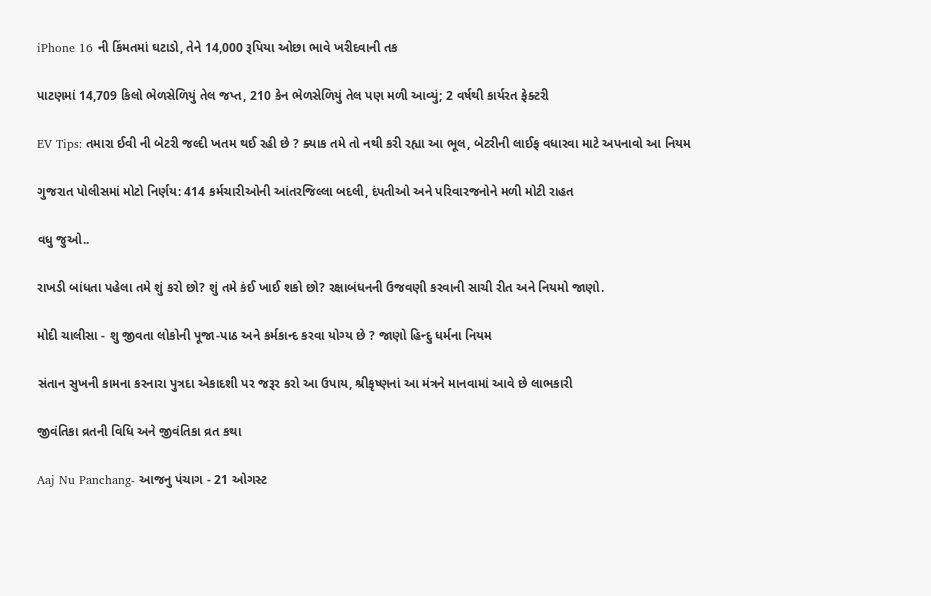iPhone 16 ની કિંમતમાં ઘટાડો, તેને 14,000 રૂપિયા ઓછા ભાવે ખરીદવાની તક

પાટણમાં 14,709 કિલો ભેળસેળિયું તેલ જપ્ત, 210 કેન ભેળસેળિયું તેલ પણ મળી આવ્યું; 2 વર્ષથી કાર્યરત ફેક્ટરી

EV Tips: તમારા ઈવી ની બેટરી જલ્દી ખતમ થઈ રહી છે ? ક્યાક તમે તો નથી કરી રહ્યા આ ભૂલ, બેટરીની લાઈફ વધારવા માટે અપનાવો આ નિયમ

ગુજરાત પોલીસમાં મોટો નિર્ણય: 414 કર્મચારીઓની આંતરજિલ્લા બદલી, દંપતીઓ અને પરિવારજનોને મળી મોટી રાહત

વધુ જુઓ..

રાખડી બાંધતા પહેલા તમે શું કરો છો? શું તમે કંઈ ખાઈ શકો છો? રક્ષાબંધનની ઉજવણી કરવાની સાચી રીત અને નિયમો જાણો.

મોદી ચાલીસા - શુ જીવતા લોકોની પૂજા-પાઠ અને કર્મકાન્દ કરવા યોગ્ય છે ? જાણો હિન્દુ ધર્મના નિયમ

સંતાન સુખની કામના કરનારા પુત્રદા એકાદશી પર જરૂર કરો આ ઉપાય, શ્રીકૃષ્ણનાં આ મંત્રને માનવામાં આવે છે લાભકારી

જીવંતિકા વ્રતની વિધિ અને જીવંતિકા વ્રત કથા

Aaj Nu Panchang- આજનુ પંચાગ - 21 ઓગસ્ટ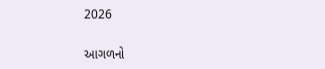2026

આગળનો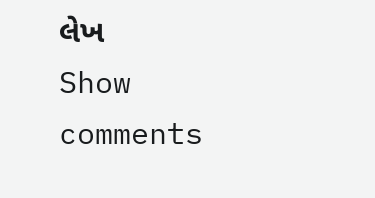લેખ
Show comments